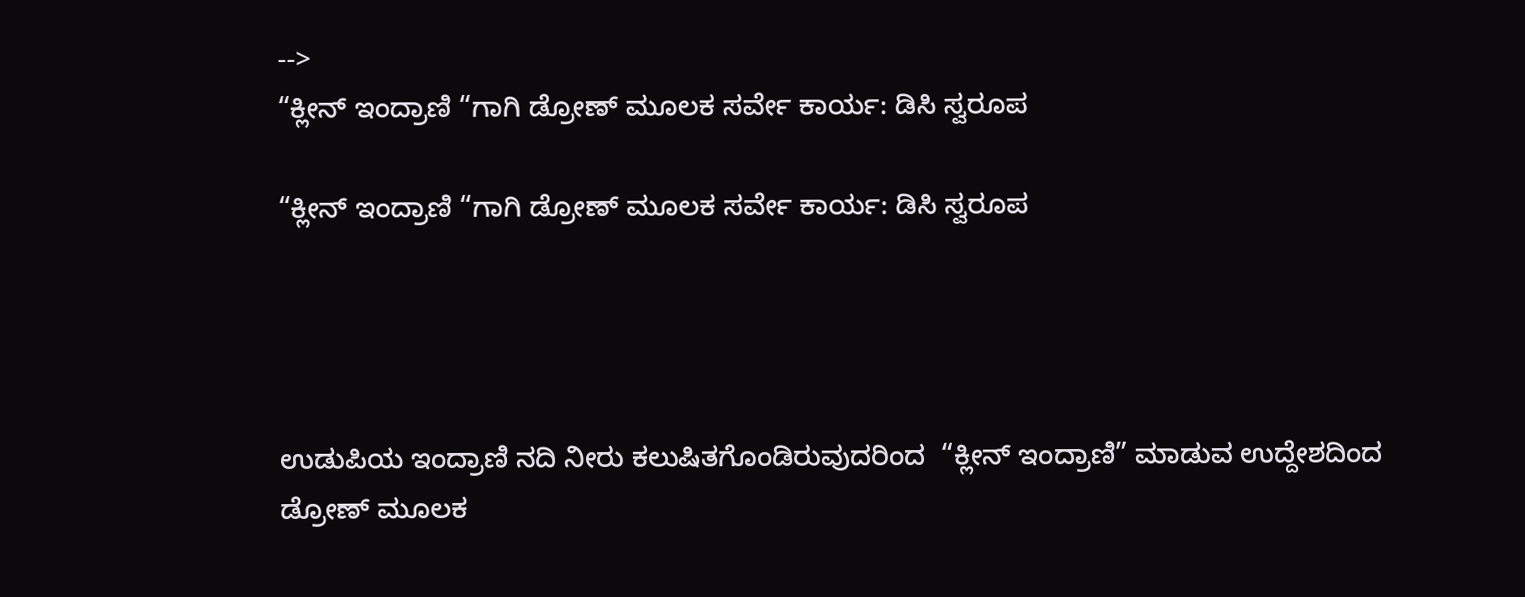-->
“ಕ್ಲೀನ್ ಇಂದ್ರಾಣಿ “ಗಾಗಿ ಡ್ರೋಣ್ ಮೂಲಕ ಸರ್ವೇ ಕಾರ್ಯ: ಡಿಸಿ ಸ್ವರೂಪ

“ಕ್ಲೀನ್ ಇಂದ್ರಾಣಿ “ಗಾಗಿ ಡ್ರೋಣ್ ಮೂಲಕ ಸರ್ವೇ ಕಾರ್ಯ: ಡಿಸಿ ಸ್ವರೂಪ




ಉಡುಪಿಯ ಇಂದ್ರಾಣಿ ನದಿ ನೀರು ಕಲುಷಿತಗೊಂಡಿರುವುದರಿಂದ  “ಕ್ಲೀನ್ ಇಂದ್ರಾಣಿ” ಮಾಡುವ ಉದ್ದೇಶದಿಂದ ಡ್ರೋಣ್ ಮೂಲಕ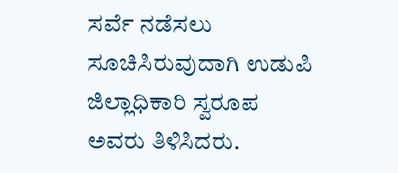ಸರ್ವೆ ನಡೆಸಲು ಸೂಚಿಸಿರುವುದಾಗಿ ಉಡುಪಿ ಜಿಲ್ಲಾಧಿಕಾರಿ ಸ್ವರೂಪ ಅವರು ತಿಳಿಸಿದರು.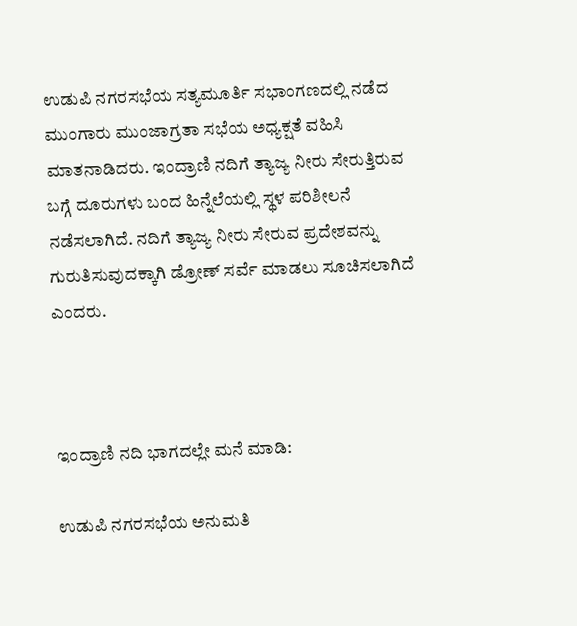ಉಡುಪಿ ನಗರಸಭೆಯ ಸತ್ಯಮೂರ್ತಿ ಸಭಾಂಗಣದಲ್ಲಿ ನಡೆದ ಮುಂಗಾರು ಮುಂಜಾಗ್ರತಾ ಸಭೆಯ ಅಧ್ಯಕ್ಷತೆ ವಹಿಸಿ ಮಾತನಾಡಿದರು. ಇಂದ್ರಾಣಿ ನದಿಗೆ ತ್ಯಾಜ್ಯ ನೀರು ಸೇರುತ್ತಿರುವ ಬಗ್ಗೆ ದೂರುಗಳು ಬಂದ ಹಿನ್ನೆಲೆಯಲ್ಲಿ ಸ್ಥಳ ಪರಿಶೀಲನೆ ನಡೆಸಲಾಗಿದೆ. ನದಿಗೆ ತ್ಯಾಜ್ಯ ನೀರು ಸೇರುವ ಪ್ರದೇಶವನ್ನು ಗುರುತಿಸುವುದಕ್ಕಾಗಿ ಡ್ರೋಣ್ ಸರ್ವೆ ಮಾಡಲು ಸೂಚಿಸಲಾಗಿದೆ ಎಂದರು.



ಇಂದ್ರಾಣಿ ನದಿ ಭಾಗದಲ್ಲೇ ಮನೆ ಮಾಡಿ:

ಉಡುಪಿ ನಗರಸಭೆಯ ಅನುಮತಿ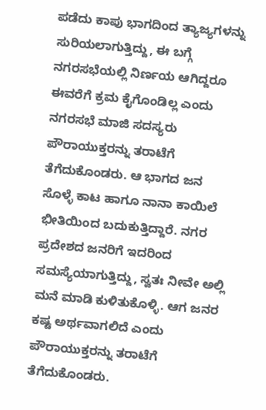ಪಡೆದು ಕಾಪು ಭಾಗದಿಂದ ತ್ಯಾಜ್ಯಗಳನ್ನು ಸುರಿಯಲಾಗುತ್ತಿದ್ದು, ಈ ಬಗ್ಗೆ ನಗರಸಭೆಯಲ್ಲಿ ನಿರ್ಣಯ ಆಗಿದ್ದರೂ ಈವರೆಗೆ ಕ್ರಮ ಕೈಗೊಂಡಿಲ್ಲ ಎಂದು ನಗರಸಭೆ ಮಾಜಿ ಸದಸ್ಯರು ಪೌರಾಯುಕ್ತರನ್ನು ತರಾಟೆಗೆ ತೆಗೆದುಕೊಂಡರು. ಆ ಭಾಗದ ಜನ ಸೊಳ್ಳೆ ಕಾಟ ಹಾಗೂ ನಾನಾ ಕಾಯಿಲೆ ಭೀತಿಯಿಂದ ಬದುಕುತ್ತಿದ್ದಾರೆ. ನಗರ ಪ್ರದೇಶದ ಜನರಿಗೆ ಇದರಿಂದ ಸಮಸ್ಯೆಯಾಗುತ್ತಿದ್ದು, ಸ್ವತಃ ನೀವೇ ಅಲ್ಲಿ ಮನೆ ಮಾಡಿ ಕುಳಿತುಕೊಳ್ಳಿ. ಆಗ ಜನರ ಕಷ್ಟ ಅರ್ಥವಾಗಲಿದೆ ಎಂದು ಪೌರಾಯುಕ್ತರನ್ನು ತರಾಟೆಗೆ ತೆಗೆದುಕೊಂಡರು.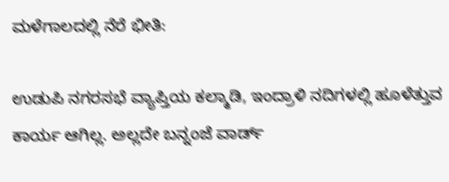ಮಳೆಗಾಲದಲ್ಲಿ ನೆರೆ ಭೀತಿ:

ಉಡುಪಿ ನಗರಸಭೆ ವ್ಯಾಪ್ತಿಯ ಕಲ್ಮಾಡಿ, ಇಂದ್ರಾಳಿ ನದಿಗಳಲ್ಲಿ ಹೂಳೆತ್ತುವ ಕಾರ್ಯ ಆಗಿಲ್ಲ. ಅಲ್ಲದೇ ಬನ್ನಂಜೆ ವಾರ್ಡ್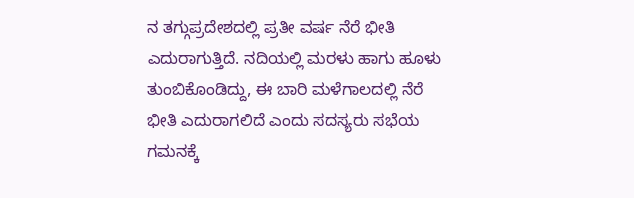ನ ತಗ್ಗುಪ್ರದೇಶದಲ್ಲಿ ಪ್ರತೀ ವರ್ಷ ನೆರೆ ಭೀತಿ ಎದುರಾಗುತ್ತಿದೆ. ನದಿಯಲ್ಲಿ ಮರಳು ಹಾಗು ಹೂಳು ತುಂಬಿಕೊಂಡಿದ್ದು, ಈ ಬಾರಿ ಮಳೆಗಾಲದಲ್ಲಿ ನೆರೆ ಭೀತಿ ಎದುರಾಗಲಿದೆ ಎಂದು ಸದಸ್ಯರು ಸಭೆಯ ಗಮನಕ್ಕೆ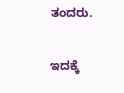ತಂದರು.

ಇದಕ್ಕೆ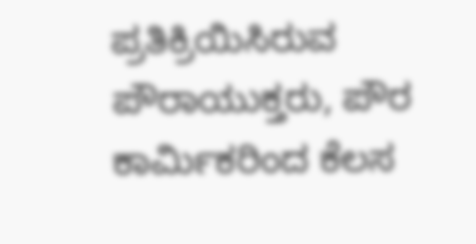ಪ್ರತಿಕ್ರಿಯಿಸಿರುವ ಪೌರಾಯುಕ್ತರು, ಪೌರ ಕಾರ್ಮಿಕರಿಂದ ಕೆಲಸ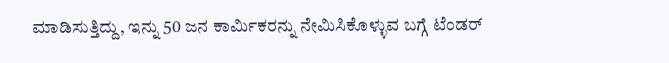ಮಾಡಿಸುತ್ತಿದ್ದು, ಇನ್ನು 50 ಜನ ಕಾರ್ಮಿಕರನ್ನು ನೇಮಿಸಿಕೊಳ್ಳುವ ಬಗ್ಗೆ ಟೆಂಡರ್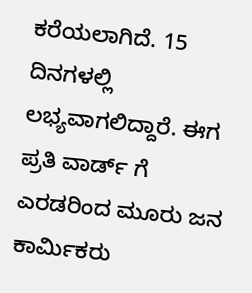ಕರೆಯಲಾಗಿದೆ. 15 ದಿನಗಳಲ್ಲಿ ಲಭ್ಯವಾಗಲಿದ್ದಾರೆ. ಈಗ ಪ್ರತಿ ವಾರ್ಡ್ ಗೆ ಎರಡರಿಂದ ಮೂರು ಜನ ಕಾರ್ಮಿಕರು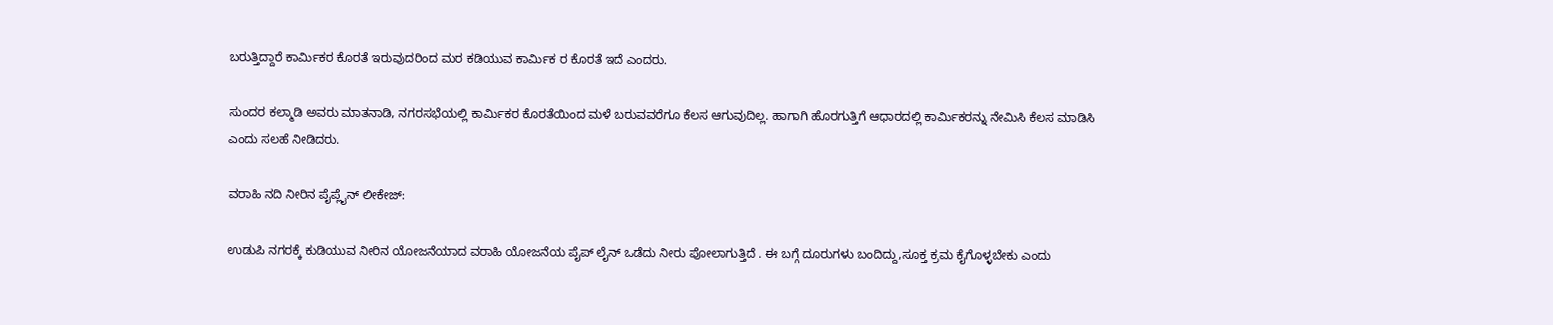ಬರುತ್ತಿದ್ದಾರೆ ಕಾರ್ಮಿಕರ ಕೊರತೆ ಇರುವುದರಿಂದ ಮರ ಕಡಿಯುವ ಕಾರ್ಮಿಕ ರ ಕೊರತೆ ಇದೆ ಎಂದರು.

ಸುಂದರ ಕಲ್ಮಾಡಿ ಅವರು ಮಾತನಾಡಿ, ನಗರಸಭೆಯಲ್ಲಿ ಕಾರ್ಮಿಕರ ಕೊರತೆಯಿಂದ ಮಳೆ ಬರುವವರೆಗೂ ಕೆಲಸ ಆಗುವುದಿಲ್ಲ. ಹಾಗಾಗಿ ಹೊರಗುತ್ತಿಗೆ ಆಧಾರದಲ್ಲಿ ಕಾರ್ಮಿಕರನ್ನು ನೇಮಿಸಿ ಕೆಲಸ ಮಾಡಿಸಿ ಎಂದು ಸಲಹೆ ನೀಡಿದರು.

ವರಾಹಿ ನದಿ ನೀರಿನ ಪೈಪ್ಲೈನ್ ಲೀಕೇಜ್:

ಉಡುಪಿ ನಗರಕ್ಕೆ ಕುಡಿಯುವ ನೀರಿನ ಯೋಜನೆಯಾದ ವರಾಹಿ ಯೋಜನೆಯ ಪೈಪ್ ಲೈನ್ ಒಡೆದು ನೀರು ಪೋಲಾಗುತ್ತಿದೆ . ಈ ಬಗ್ಗೆ ದೂರುಗಳು ಬಂದಿದ್ದು,ಸೂಕ್ತ ಕ್ರಮ ಕೈಗೊಳ್ಳಬೇಕು ಎಂದು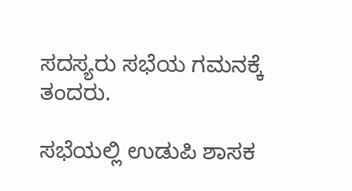ಸದಸ್ಯರು ಸಭೆಯ ಗಮನಕ್ಕೆ ತಂದರು.

ಸಭೆಯಲ್ಲಿ ಉಡುಪಿ ಶಾಸಕ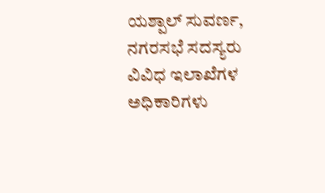ಯಶ್ಪಾಲ್ ಸುವರ್ಣ, ನಗರಸಭೆ ಸದಸ್ಯರು ವಿವಿಧ ಇಲಾಖೆಗಳ ಅಧಿಕಾರಿಗಳು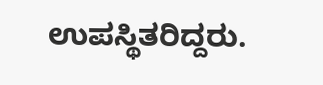ಉಪಸ್ಥಿತರಿದ್ದರು.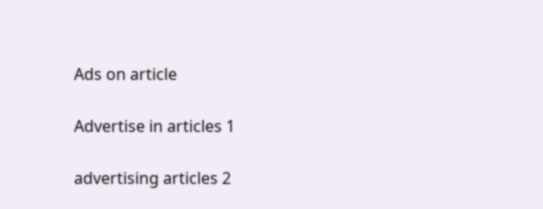Ads on article

Advertise in articles 1

advertising articles 2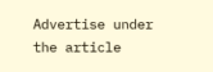Advertise under the article